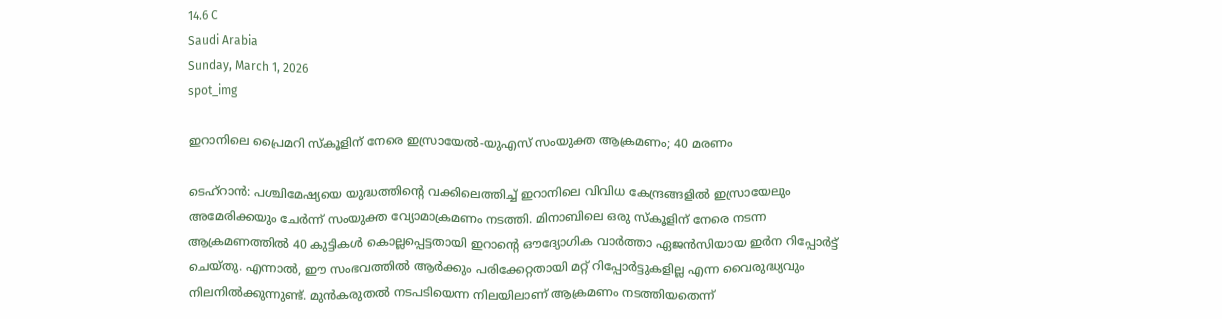14.6 C
Saudi Arabia
Sunday, March 1, 2026
spot_img

ഇറാനിലെ പ്രൈമറി സ്‌കൂളിന് നേരെ ഇസ്രായേൽ-യുഎസ് സംയുക്ത ആക്രമണം; 40 മരണം

ടെഹ്‌റാൻ: പശ്ചിമേഷ്യയെ യുദ്ധത്തിന്റെ വക്കിലെത്തിച്ച് ഇറാനിലെ വിവിധ കേന്ദ്രങ്ങളിൽ ഇസ്രായേലും അമേരിക്കയും ചേർന്ന് സംയുക്ത വ്യോമാക്രമണം നടത്തി. മിനാബിലെ ഒരു സ്കൂളിന് നേരെ നടന്ന ആക്രമണത്തിൽ 40 കുട്ടികൾ കൊല്ലപ്പെട്ടതായി ഇറാന്റെ ഔദ്യോഗിക വാർത്താ ഏജൻസിയായ ഇർന റിപ്പോർട്ട് ചെയ്തു. എന്നാൽ, ഈ സംഭവത്തിൽ ആർക്കും പരിക്കേറ്റതായി മറ്റ് റിപ്പോർട്ടുകളില്ല എന്ന വൈരുദ്ധ്യവും നിലനിൽക്കുന്നുണ്ട്. മുൻകരുതൽ നടപടിയെന്ന നിലയിലാണ് ആക്രമണം നടത്തിയതെന്ന്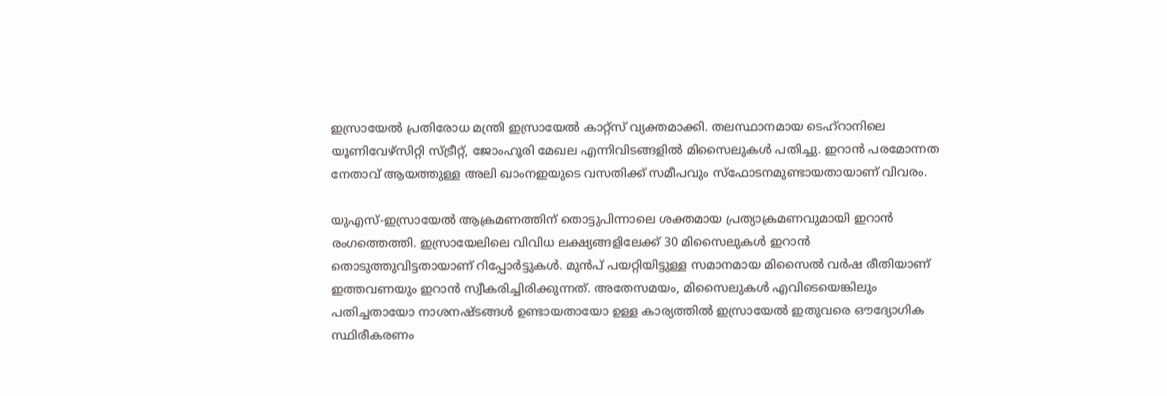ഇസ്രായേൽ പ്രതിരോധ മന്ത്രി ഇസ്രായേൽ കാറ്റ്‌സ് വ്യക്തമാക്കി. തലസ്ഥാനമായ ടെഹ്‌റാനിലെ യൂണിവേഴ്സിറ്റി സ്ട്രീറ്റ്, ജോംഹൂരി മേഖല എന്നിവിടങ്ങളിൽ മിസൈലുകൾ പതിച്ചു. ഇറാൻ പരമോന്നത നേതാവ് ആയത്തുള്ള അലി ഖാംനഇയുടെ വസതിക്ക് സമീപവും സ്ഫോടനമുണ്ടായതായാണ് വിവരം.

യുഎസ്-ഇസ്രായേൽ ആക്രമണത്തിന് തൊട്ടുപിന്നാലെ ശക്തമായ പ്രത്യാക്രമണവുമായി ഇറാൻ രംഗത്തെത്തി. ഇസ്രായേലിലെ വിവിധ ലക്ഷ്യങ്ങളിലേക്ക് 30 മിസൈലുകൾ ഇറാൻ തൊടുത്തുവിട്ടതായാണ് റിപ്പോർട്ടുകൾ. മുൻപ് പയറ്റിയിട്ടുള്ള സമാനമായ മിസൈൽ വർഷ രീതിയാണ് ഇത്തവണയും ഇറാൻ സ്വീകരിച്ചിരിക്കുന്നത്. അതേസമയം, മിസൈലുകൾ എവിടെയെങ്കിലും പതിച്ചതായോ നാശനഷ്ടങ്ങൾ ഉണ്ടായതായോ ഉള്ള കാര്യത്തിൽ ഇസ്രായേൽ ഇതുവരെ ഔദ്യോഗിക സ്ഥിരീകരണം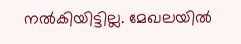നൽകിയിട്ടില്ല. മേഖലയിൽ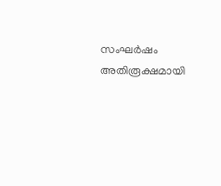സംഘർഷം അതിരൂക്ഷമായി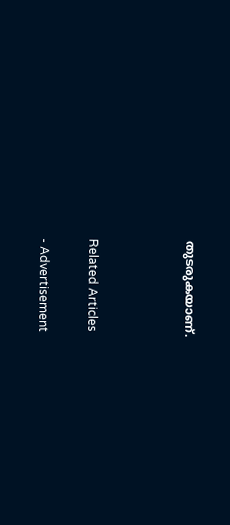തുടരുകയാണ്.



Related Articles

- Advertisement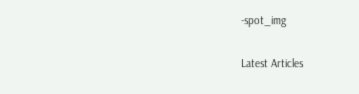-spot_img

Latest Articles